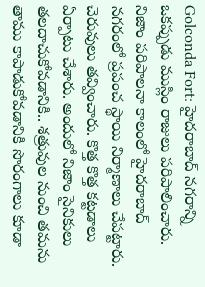Golconda Fort: హైదరాబాద్ నగరాన్ని ఒకప్పుడు ముస్లిం రాజులు పరిపాలించారు. నిజాం పరిపాలనా కాలంలో హైదరాబాద్ నగరంలో ప్రపంచ స్థాయి నిర్మాణాలు చేపట్టారు. చెరువులు తవ్వించారు. కొత్త కొత్త కట్టడాలు ఏర్పాటు చేశారు. అందులో నిజాం సైనికులు తలదాచుకోవడానికి.. శత్రువుల నుంచి తమను తాము కాపాడుకోవడానికి సొరంగాలు కూడా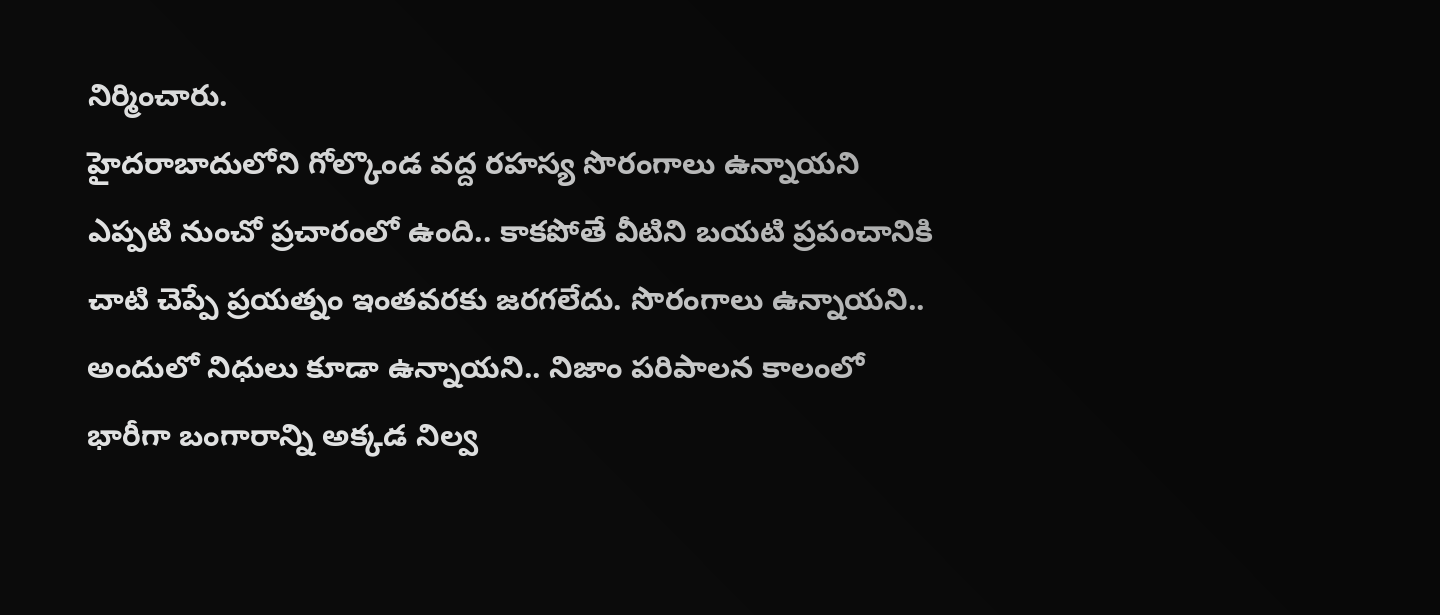నిర్మించారు.
హైదరాబాదులోని గోల్కొండ వద్ద రహస్య సొరంగాలు ఉన్నాయని ఎప్పటి నుంచో ప్రచారంలో ఉంది.. కాకపోతే వీటిని బయటి ప్రపంచానికి చాటి చెప్పే ప్రయత్నం ఇంతవరకు జరగలేదు. సొరంగాలు ఉన్నాయని.. అందులో నిధులు కూడా ఉన్నాయని.. నిజాం పరిపాలన కాలంలో భారీగా బంగారాన్ని అక్కడ నిల్వ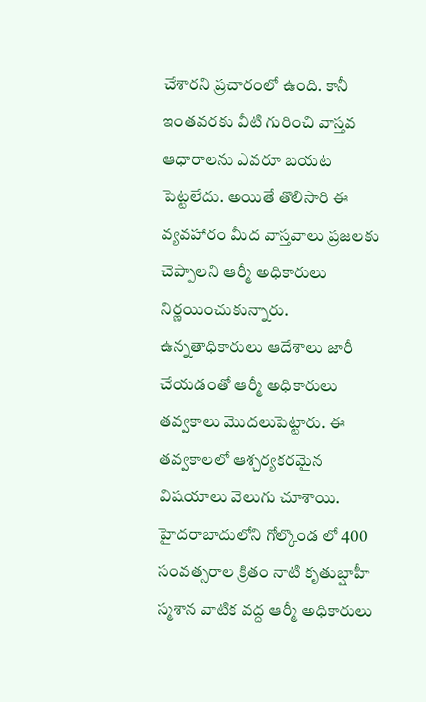చేశారని ప్రచారంలో ఉంది. కానీ ఇంతవరకు వీటి గురించి వాస్తవ ఆధారాలను ఎవరూ బయట పెట్టలేదు. అయితే తొలిసారి ఈ వ్యవహారం మీద వాస్తవాలు ప్రజలకు చెప్పాలని ఆర్మీ అధికారులు నిర్ణయించుకున్నారు. ఉన్నతాధికారులు ఆదేశాలు జారీ చేయడంతో ఆర్మీ అధికారులు తవ్వకాలు మొదలుపెట్టారు. ఈ తవ్వకాలలో ఆశ్చర్యకరమైన విషయాలు వెలుగు చూశాయి.
హైదరాబాదులోని గోల్కొండ లో 400 సంవత్సరాల క్రితం నాటి కృతుబ్షాహీ స్మశాన వాటిక వద్ద ఆర్మీ అధికారులు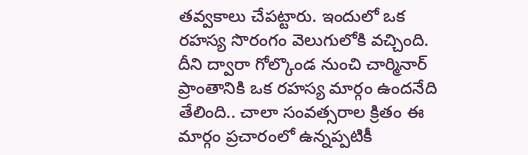తవ్వకాలు చేపట్టారు. ఇందులో ఒక రహస్య సొరంగం వెలుగులోకి వచ్చింది. దీని ద్వారా గోల్కొండ నుంచి చార్మినార్ ప్రాంతానికి ఒక రహస్య మార్గం ఉందనేది తేలింది.. చాలా సంవత్సరాల క్రితం ఈ మార్గం ప్రచారంలో ఉన్నప్పటికీ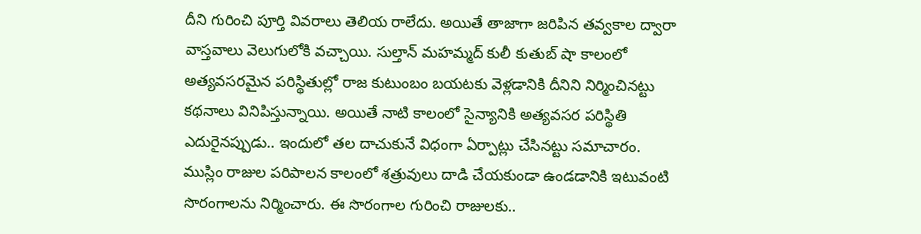దీని గురించి పూర్తి వివరాలు తెలియ రాలేదు. అయితే తాజాగా జరిపిన తవ్వకాల ద్వారా వాస్తవాలు వెలుగులోకి వచ్చాయి. సుల్తాన్ మహమ్మద్ కులీ కుతుబ్ షా కాలంలో అత్యవసరమైన పరిస్థితుల్లో రాజ కుటుంబం బయటకు వెళ్లడానికి దీనిని నిర్మించినట్టు కథనాలు వినిపిస్తున్నాయి. అయితే నాటి కాలంలో సైన్యానికి అత్యవసర పరిస్థితి ఎదురైనప్పుడు.. ఇందులో తల దాచుకునే విధంగా ఏర్పాట్లు చేసినట్టు సమాచారం.
ముస్లిం రాజుల పరిపాలన కాలంలో శత్రువులు దాడి చేయకుండా ఉండడానికి ఇటువంటి సొరంగాలను నిర్మించారు. ఈ సొరంగాల గురించి రాజులకు..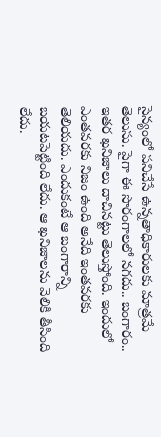సైన్యంలో పనిచేసే ఉన్నతాధికారులకు మాత్రమే తెలుసు. పైగా ఈ సొరంగాలలో నగదు.. బంగారం.. ఇతర ఖనిజాలు దాచినట్టు తెలుస్తోంది. ఇందులో ఎంతవరకు నిజం ఉంది అనేది ఇంతవరకు తెలియదు. ఎందుకంటే ఆ బంగారాన్ని బయటపెట్టింది లేదు. ఆ ఖనిజాలను వెలికి తీసింది లేదు.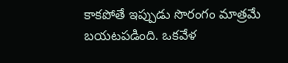కాకపోతే ఇప్పుడు సొరంగం మాత్రమే బయటపడింది. ఒకవేళ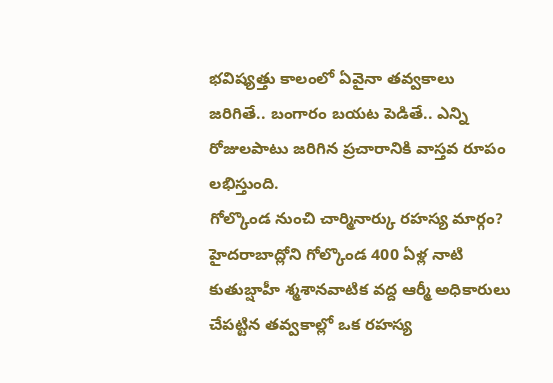భవిష్యత్తు కాలంలో ఏవైనా తవ్వకాలు జరిగితే.. బంగారం బయట పెడితే.. ఎన్ని రోజులపాటు జరిగిన ప్రచారానికి వాస్తవ రూపం లభిస్తుంది.
గోల్కొండ నుంచి చార్మినార్కు రహస్య మార్గం?
హైదరాబాద్లోని గోల్కొండ 400 ఏళ్ల నాటి కుతుబ్షాహీ శ్మశానవాటిక వద్ద ఆర్మీ అధికారులు చేపట్టిన తవ్వకాల్లో ఒక రహస్య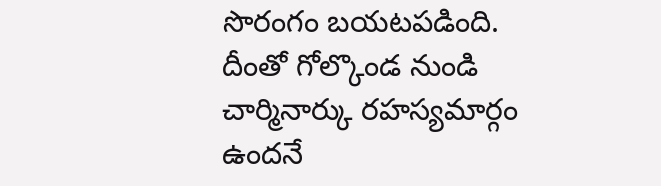సొరంగం బయటపడింది. దీంతో గోల్కొండ నుండి చార్మినార్కు రహస్యమార్గం ఉందనే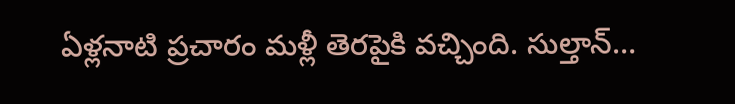ఏళ్లనాటి ప్రచారం మళ్లీ తెరపైకి వచ్చింది. సుల్తాన్…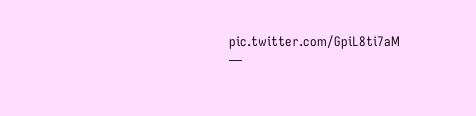pic.twitter.com/GpiL8ti7aM
—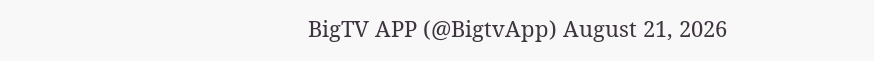BigTV APP (@BigtvApp) August 21, 2026